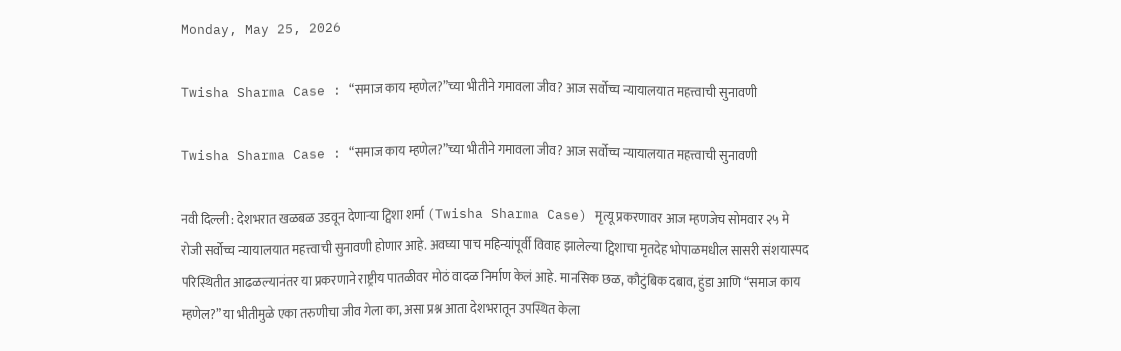Monday, May 25, 2026

Twisha Sharma Case : “समाज काय म्हणेल?”च्या भीतीने गमावला जीव? आज सर्वोच्च न्यायालयात महत्त्वाची सुनावणी

Twisha Sharma Case : “समाज काय म्हणेल?”च्या भीतीने गमावला जीव? आज सर्वोच्च न्यायालयात महत्त्वाची सुनावणी

नवी दिल्ली : देशभरात खळबळ उडवून देणाऱ्या ट्विशा शर्मा (Twisha Sharma Case) मृत्यू प्रकरणावर आज म्हणजेच सोमवार २५ मे रोजी सर्वोच्च न्यायालयात महत्त्वाची सुनावणी होणार आहे. अवघ्या पाच महिन्यांपूर्वी विवाह झालेल्या ट्विशाचा मृतदेह भोपाळमधील सासरी संशयास्पद परिस्थितीत आढळल्यानंतर या प्रकरणाने राष्ट्रीय पातळीवर मोठं वादळ निर्माण केलं आहे. मानसिक छळ, कौटुंबिक दबाव, हुंडा आणि “समाज काय म्हणेल?” या भीतीमुळे एका तरुणीचा जीव गेला का, असा प्रश्न आता देशभरातून उपस्थित केला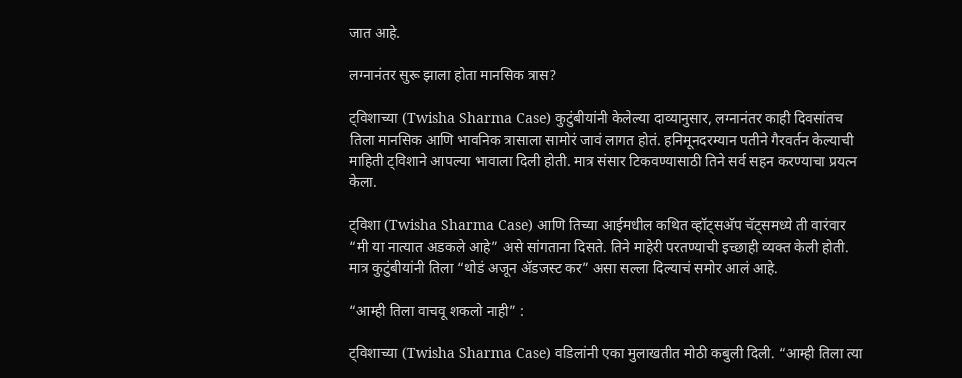जात आहे.

लग्नानंतर सुरू झाला होता मानसिक त्रास?

ट्विशाच्या (Twisha Sharma Case) कुटुंबीयांनी केलेल्या दाव्यानुसार, लग्नानंतर काही दिवसांतच तिला मानसिक आणि भावनिक त्रासाला सामोरं जावं लागत होतं. हनिमूनदरम्यान पतीने गैरवर्तन केल्याची माहिती ट्विशाने आपल्या भावाला दिली होती. मात्र संसार टिकवण्यासाठी तिने सर्व सहन करण्याचा प्रयत्न केला.

ट्विशा (Twisha Sharma Case) आणि तिच्या आईमधील कथित व्हॉट्सअ‍ॅप चॅट्समध्ये ती वारंवार “मी या नात्यात अडकले आहे” असे सांगताना दिसते. तिने माहेरी परतण्याची इच्छाही व्यक्त केली होती. मात्र कुटुंबीयांनी तिला “थोडं अजून ॲडजस्ट कर” असा सल्ला दिल्याचं समोर आलं आहे.

“आम्ही तिला वाचवू शकलो नाही” :

ट्विशाच्या (Twisha Sharma Case) वडिलांनी एका मुलाखतीत मोठी कबुली दिली. “आम्ही तिला त्या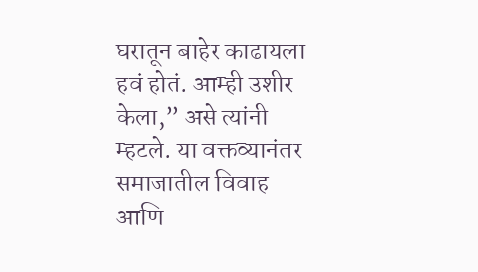घरातून बाहेर काढायला हवं होतं. आम्ही उशीर केला,” असे त्यांनी म्हटले. या वक्तव्यानंतर समाजातील विवाह आणि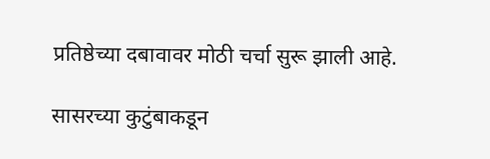प्रतिष्ठेच्या दबावावर मोठी चर्चा सुरू झाली आहे.

सासरच्या कुटुंबाकडून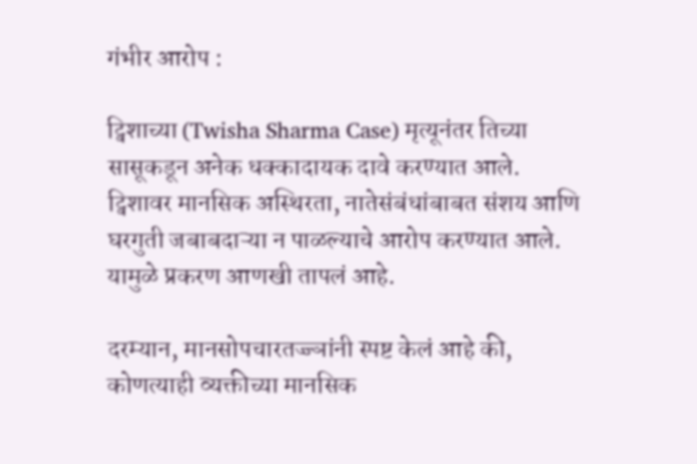गंभीर आरोप :

ट्विशाच्या (Twisha Sharma Case) मृत्यूनंतर तिच्या सासूकडून अनेक धक्कादायक दावे करण्यात आले. ट्विशावर मानसिक अस्थिरता, नातेसंबंधांबाबत संशय आणि घरगुती जबाबदाऱ्या न पाळल्याचे आरोप करण्यात आले. यामुळे प्रकरण आणखी तापलं आहे.

दरम्यान, मानसोपचारतज्ज्ञांनी स्पष्ट केलं आहे की, कोणत्याही व्यक्तीच्या मानसिक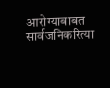आरोग्याबाबत सार्वजनिकरित्या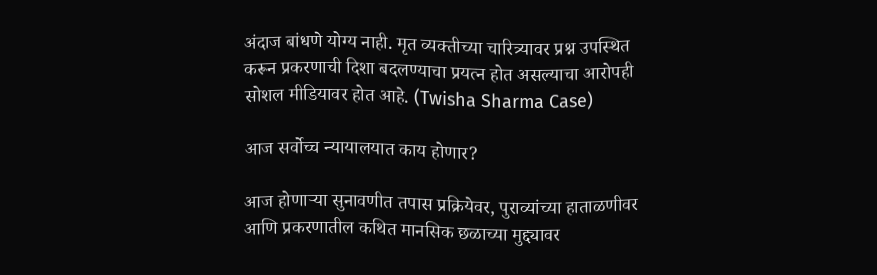अंदाज बांधणे योग्य नाही. मृत व्यक्तीच्या चारित्र्यावर प्रश्न उपस्थित करून प्रकरणाची दिशा बदलण्याचा प्रयत्न होत असल्याचा आरोपही सोशल मीडियावर होत आहे. (Twisha Sharma Case)

आज सर्वोच्च न्यायालयात काय होणार?

आज होणाऱ्या सुनावणीत तपास प्रक्रियेवर, पुराव्यांच्या हाताळणीवर आणि प्रकरणातील कथित मानसिक छळाच्या मुद्द्यावर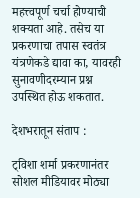महत्त्वपूर्ण चर्चा होण्याची शक्यता आहे. तसेच या प्रकरणाचा तपास स्वतंत्र यंत्रणेकडे द्यावा का, यावरही सुनावणीदरम्यान प्रश्न उपस्थित होऊ शकतात.

देशभरातून संताप :

ट्विशा शर्मा प्रकरणानंतर सोशल मीडियावर मोठ्या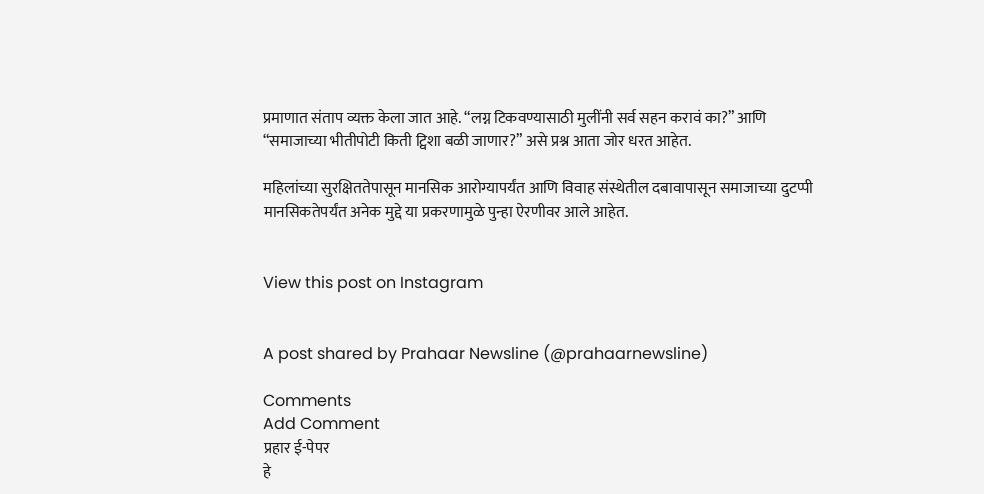प्रमाणात संताप व्यक्त केला जात आहे. “लग्न टिकवण्यासाठी मुलींनी सर्व सहन करावं का?” आणि “समाजाच्या भीतीपोटी किती ट्विशा बळी जाणार?” असे प्रश्न आता जोर धरत आहेत.

महिलांच्या सुरक्षिततेपासून मानसिक आरोग्यापर्यंत आणि विवाह संस्थेतील दबावापासून समाजाच्या दुटप्पी मानसिकतेपर्यंत अनेक मुद्दे या प्रकरणामुळे पुन्हा ऐरणीवर आले आहेत.


View this post on Instagram


A post shared by Prahaar Newsline (@prahaarnewsline)

Comments
Add Comment
प्रहार ई-पेपर
हे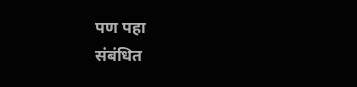पण पहा
संबंधित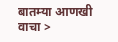बातम्या आणखी वाचा >